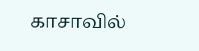காசாவில்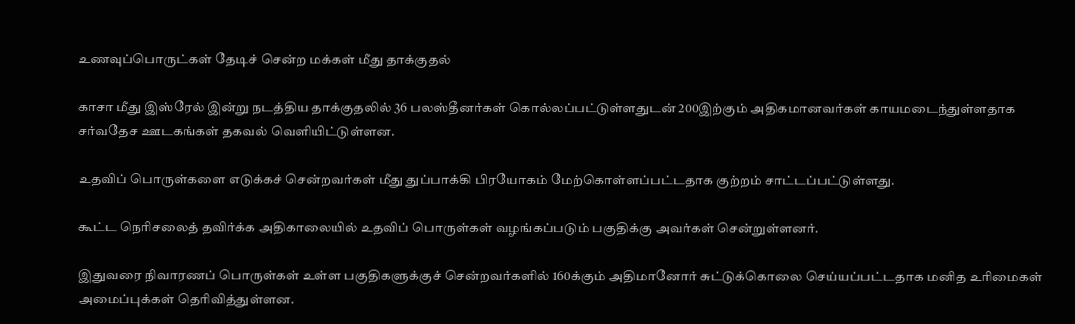உணவுப்பொருட்கள் தேடிச் சென்ற மக்கள் மீது தாக்குதல்

காசா மீது இஸ்ரேல் இன்று நடத்திய தாக்குதலில் 36 பலஸ்தீனர்கள் கொல்லப்பட்டுள்ளதுடன் 200இற்கும் அதிகமானவர்கள் காயமடைந்துள்ளதாக சர்வதேச ஊடகங்கள் தகவல் வெளியிட்டுள்ளன.

உதவிப் பொருள்களை எடுக்கச் சென்றவர்கள் மீது துப்பாக்கி பிரயோகம் மேற்கொள்ளப்பட்டதாக குற்றம் சாட்டப்பட்டுள்ளது.

கூட்ட நெரிசலைத் தவிர்க்க அதிகாலையில் உதவிப் பொருள்கள் வழங்கப்படும் பகுதிக்கு அவர்கள் சென்றுள்ளனர்.

இதுவரை நிவாரணப் பொருள்கள் உள்ள பகுதிகளுக்குச் சென்றவர்களில் 160க்கும் அதிமானோர் சுட்டுக்கொலை செய்யப்பட்டதாக மனித உரிமைகள் அமைப்புக்கள் தெரிவித்துள்ளன.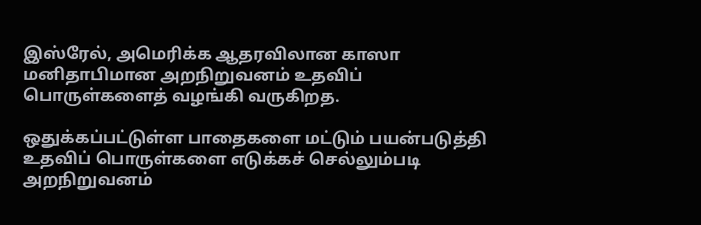இஸ்ரேல், அமெரிக்க ஆதரவிலான காஸா மனிதாபிமான அறநிறுவனம் உதவிப் பொருள்களைத் வழங்கி வருகிறத.

ஒதுக்கப்பட்டுள்ள பாதைகளை மட்டும் பயன்படுத்தி உதவிப் பொருள்களை எடுக்கச் செல்லும்படி அறநிறுவனம்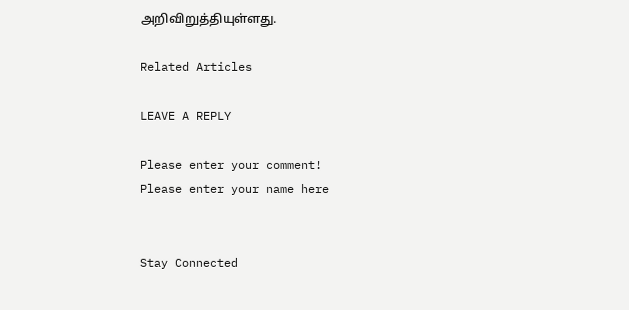அறிவிறுத்தியுள்ளது.

Related Articles

LEAVE A REPLY

Please enter your comment!
Please enter your name here


Stay Connected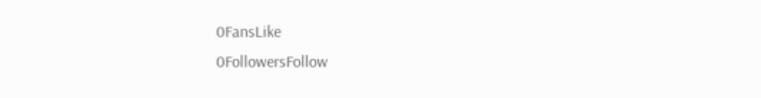0FansLike
0FollowersFollow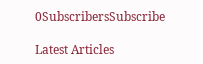0SubscribersSubscribe

Latest Articles